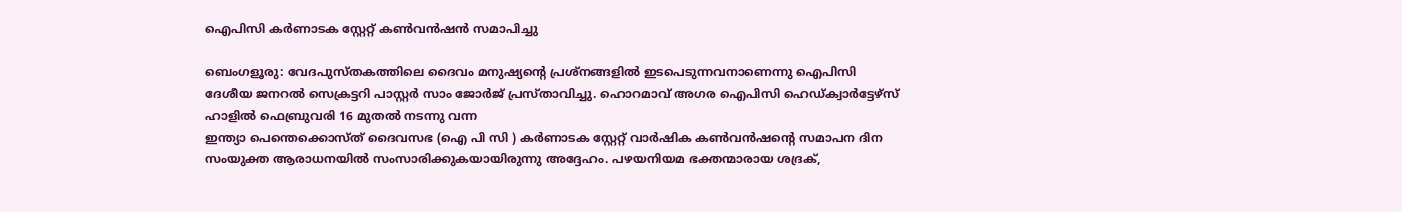ഐപിസി കർണാടക സ്റ്റേറ്റ് കൺവൻഷൻ സമാപിച്ചു

ബെംഗളൂരു: വേദപുസ്തകത്തിലെ ദൈവം മനുഷ്യന്റെ പ്രശ്നങ്ങളിൽ ഇടപെടുന്നവനാണെന്നു ഐപിസി ദേശീയ ജനറൽ സെക്രട്ടറി പാസ്റ്റർ സാം ജോർജ് പ്രസ്താവിച്ചു. ഹൊറമാവ് അഗര ഐപിസി ഹെഡ്ക്വാർട്ടേഴ്സ് ഹാളിൽ ഫെബ്രുവരി 16 മുതൽ നടന്നു വന്ന
ഇന്ത്യാ പെന്തെക്കൊസ്ത് ദൈവസഭ (ഐ പി സി ) കർണാടക സ്റ്റേറ്റ് വാർഷിക കൺവൻഷൻ്റെ സമാപന ദിന സംയുക്ത ആരാധനയിൽ സംസാരിക്കുകയായിരുന്നു അദ്ദേഹം. പഴയനിയമ ഭക്തന്മാരായ ശദ്രക്,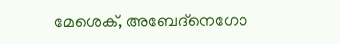മേശെക്, അബേദ്നെഗോ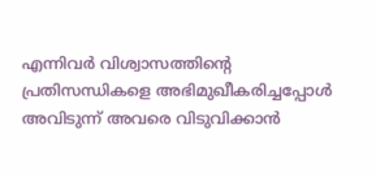എന്നിവർ വിശ്വാസത്തിന്റെ പ്രതിസന്ധികളെ അഭിമുഖീകരിച്ചപ്പോൾ അവിടുന്ന് അവരെ വിടുവിക്കാൻ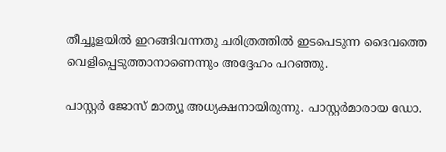തീച്ചൂളയിൽ ഇറങ്ങിവന്നതു ചരിത്രത്തിൽ ഇടപെടുന്ന ദൈവത്തെ വെളിപ്പെടുത്താനാണെന്നും അദ്ദേഹം പറഞ്ഞു.

പാസ്റ്റർ ജോസ് മാത്യൂ അധ്യക്ഷനായിരുന്നു. പാസ്റ്റർമാരായ ഡോ.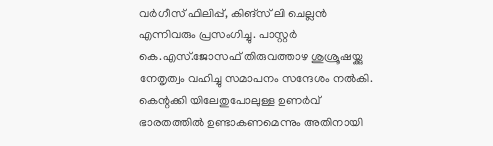വർഗീസ് ഫിലിപ്പ്, കിങ്സ് ലി ചെല്ലൻ എന്നിവരും പ്രസംഗിച്ചു. പാസ്റ്റർ കെ.എസ്.ജോസഫ് തിരുവത്താഴ ശുശ്രൂഷയ്ക്കു നേതൃത്വം വഹിച്ചു സമാപനം സന്ദേശം നൽകി. കെന്റക്കി യിലേതുപോലുള്ള ഉണർവ് ഭാരതത്തിൽ ഉണ്ടാകണമെന്നും അതിനായി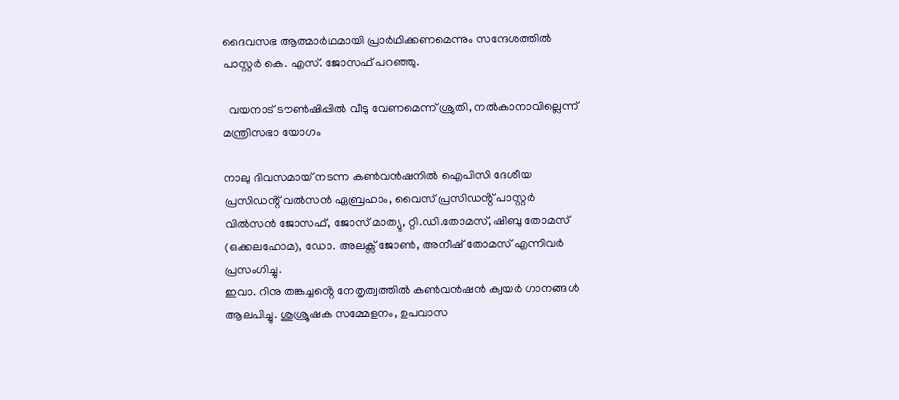ദൈവസഭ ആത്മാർഥമായി പ്രാർഥിക്കണമെന്നും സന്ദേശത്തിൽ പാസ്റ്റർ കെ. എസ്. ജോസഫ് പറഞ്ഞു.

  വയനാട് ടൗണ്‍ഷിപ്പില്‍ വീടു വേണമെന്ന് ശ്രുതി, നല്‍കാനാവില്ലെന്ന് മന്ത്രിസഭാ യോഗം

നാലു ദിവസമായ് നടന്ന കൺവൻഷനിൽ ഐപിസി ദേശീയ പ്രസിഡൻ്റ് വൽസൻ ഏബ്രഹാം, വൈസ് പ്രസിഡൻ്റ് പാസ്റ്റർ വിൽസൻ ജോസഫ്, ജോസ് മാത്യു, റ്റി.ഡി.തോമസ്, ഷിബു തോമസ് (ഒക്കലഹോമ), ഡോ. അലക്സ് ജോൺ, അനീഷ് തോമസ് എന്നിവർ പ്രസംഗിച്ചു.
ഇവാ. റിനു തങ്കച്ചൻ്റെ നേതൃത്വത്തിൽ കൺവൻഷൻ ക്വയർ ഗാനങ്ങൾ ആലപിച്ചു. ശുശ്രൂഷക സമ്മേളനം, ഉപവാസ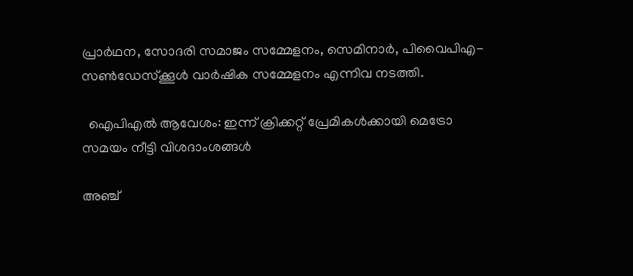പ്രാർഥന, സോദരി സമാജം സമ്മേളനം, സെമിനാർ, പിവൈപിഎ- സൺഡേസ്ക്കൂൾ വാർഷിക സമ്മേളനം എന്നിവ നടത്തി.

  ഐപിഎൽ ആവേശം: ഇന്ന് ക്രിക്കറ്റ് പ്രേമികൾക്കായി മെട്രോ സമയം നീട്ടി വിശദാംശങ്ങൾ

അഞ്ച്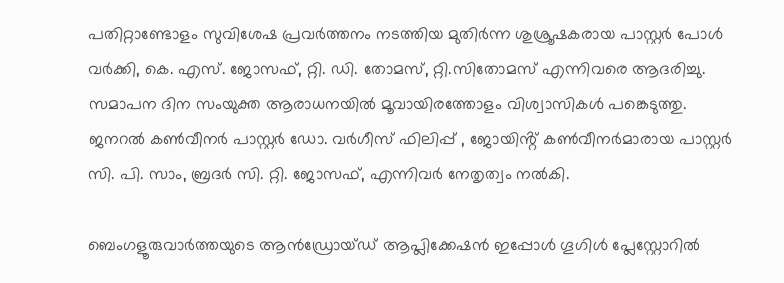പതിറ്റാണ്ടോളം സുവിശേഷ പ്രവർത്തനം നടത്തിയ മുതിർന്ന ശുശ്രൂഷകരായ പാസ്റ്റർ പോൾ വർക്കി, കെ. എസ്. ജോസഫ്, റ്റി. ഡി. തോമസ്, റ്റി.സിതോമസ് എന്നിവരെ ആദരിച്ചു. സമാപന ദിന സംയുക്ത ആരാധനയിൽ മൂവായിരത്തോളം വിശ്വാസികൾ പങ്കെടുത്തു.
ജനറൽ കൺവീനർ പാസ്റ്റർ ഡോ. വർഗീസ് ഫിലിപ്പ് , ജോയിൻ്റ് കൺവീനർമാരായ പാസ്റ്റർ സി. പി. സാം, ബ്രദർ സി. റ്റി. ജോസഫ്, എന്നിവർ നേതൃത്വം നൽകി.

ബെംഗളൂരുവാർത്തയുടെ ആൻഡ്രോയ്ഡ് ആപ്ലിക്കേഷൻ ഇപ്പോൾ ഗൂഗിൾ പ്ലേസ്റ്റോറിൽ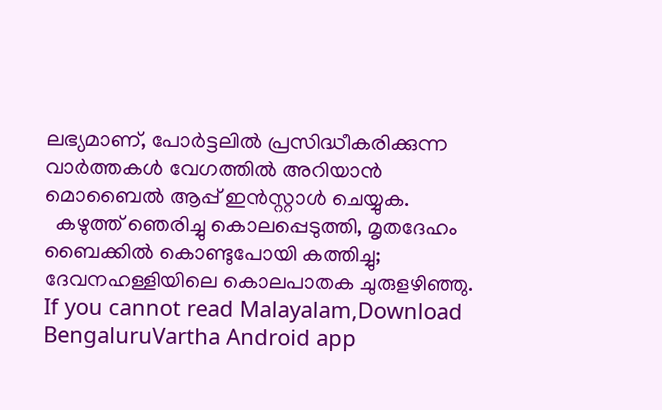ലഭ്യമാണ്, പോർട്ടലിൽ പ്രസിദ്ധീകരിക്കുന്ന വാർത്തകൾ വേഗത്തിൽ അറിയാൻ മൊബൈൽ ആപ്പ് ഇൻസ്റ്റാൾ ചെയ്യുക.
  കഴുത്ത് ഞെരിച്ചു കൊലപ്പെടുത്തി, മൃതദേഹം ബൈക്കിൽ കൊണ്ടുപോയി കത്തിച്ചു; ദേവനഹള്ളിയിലെ കൊലപാതക ചുരുളഴിഞ്ഞു.
If you cannot read Malayalam,Download BengaluruVartha Android app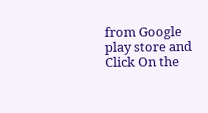from Google play store and Click On the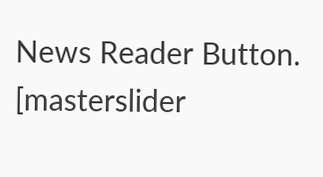News Reader Button. [masterslider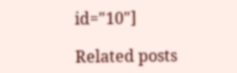id="10"]

Related posts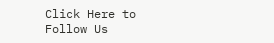Click Here to Follow Us